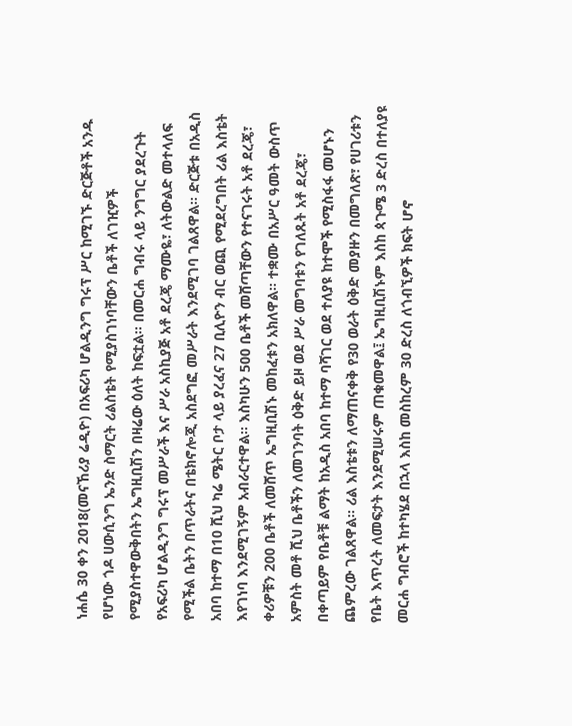ነሐሴ 30 ቀን 2018(መናኸሪያ ሬዲዮ) በአፍሪካ ሆልዲንግ ግሩፕ ሥር ከሚገኙ ድርጅቶች አንዱ የሆነው ጎዶ ሀውሲንግ ኤንድ ስማርት ሪልስቴት የሚያስገነባቸውን ቤቶች ለገዢዎች የሚያስተዋውቅበትን ኤግዚቢሽን በዛሬው ዕለት ከፍቷል፡፡ በመርሐ ግብሩ ላይ ንግግር ያደረጉት የአፍሪካ ሆልዲንግ ግሩፕ መሥራች እና ሥራ አስኪያጅ አቶ ደረጄ ማሙዬ፣ ለትውልድ መተላለፍ የሚችል ቤትን በጥራትና በቴክኖሎጂ አስደግፎ መሥራት እንደሚገባ ገልጸዋል፡፡ ድርጅቱ በአዲስ አበባ ከተማ በ10 ሺህ ካሬ ሜትር ቦታ ላይ ያረፈና 27 ቢሊዮን ብር ወጪ የሚደረግበት ሪል እስቴት እየገነባ እንደሚገኝም አብራርተዋል፡፡ እስካሁን 500 ቤቶች መሸጣቸውን የተናገሩት አቶ ደረጄ፣ ቀሪዎቹን 200 ቤቶች ለመሸጥ ኤግዚቢሽኑ መከፈቱን አክለዋል፡፡ ተቋሙ በአሥር ዓመት ውስጥ አምስት መቶ ሺህ ቤቶችን ለመገንባት ዕቅድ ይዞ ወደ ሥራ መግባቱን የገለጹት አቶ ደረጄ፣ በቀጣይም የቤቶቹ ልማት ከአዲስ አበባ ከተማ ባሻገር ወደ ተለያዩ ከተሞች የሚስፋፋ መሆኑን ጨምረው ገልጸዋል፡፡ ሪል እስቴቱን ለማጠናቀቅ የ30 ወራት ዕቅድ መያዙን በመግለጽ፣ የሀገሪቱን የቤት እጥረት ለመፍታት እንደሚሠሩም ጠቁመዋል፤ ኤግዚቢሽኑም እስከ ጳጉሜ 3 ድረስ በተለያዩ መርሐ ግብሮች ከተካሄደ በኋላ እስከ መስከረም 30 ድረስ ለጎብኚዎች ክፍት ሆኖ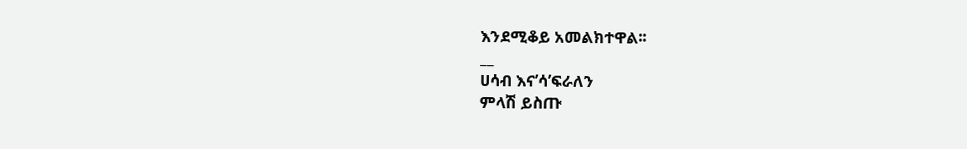እንደሚቆይ አመልክተዋል፡፡
__
ሀሳብ እና’ሳ’ፍራለን
ምላሽ ይስጡ